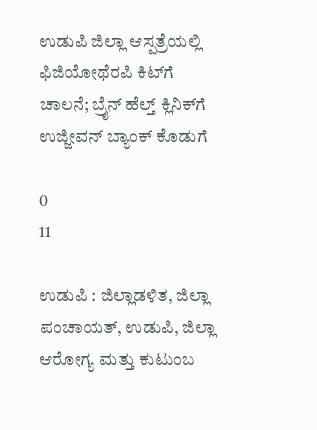ಉಡುಪಿ ಜಿಲ್ಲಾ ಆಸ್ಪತ್ರೆಯಲ್ಲಿ ಫಿಜಿಯೋಥೆರಪಿ ಕಿಟ್‌ಗೆ ಚಾಲನೆ; ಬ್ರೈನ್ ಹೆಲ್ತ್ ಕ್ಲಿನಿಕ್‌ಗೆ ಉಜ್ಜೀವನ್ ಬ್ಯಾಂಕ್ ಕೊಡುಗೆ

0
11

ಉಡುಪಿ : ಜಿಲ್ಲಾಡಳಿತ, ಜಿಲ್ಲಾ ಪಂಚಾಯತ್, ಉಡುಪಿ, ಜಿಲ್ಲಾ ಆರೋಗ್ಯ ಮತ್ತು ಕುಟುಂಬ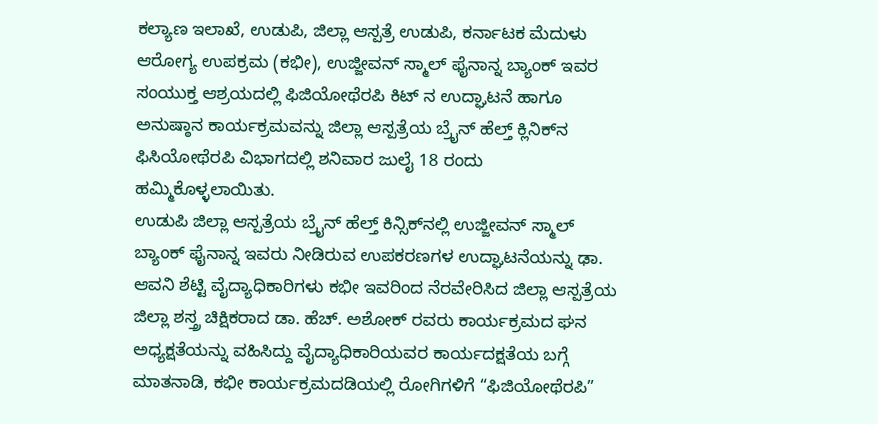ಕಲ್ಯಾಣ ಇಲಾಖೆ, ಉಡುಪಿ, ಜಿಲ್ಲಾ ಆಸ್ಪತ್ರೆ ಉಡುಪಿ, ಕರ್ನಾಟಕ ಮೆದುಳು ಆರೋಗ್ಯ ಉಪಕ್ರಮ (ಕಭೀ), ಉಜ್ಜೀವನ್ ಸ್ಮಾಲ್ ಫೈನಾನ್ನ ಬ್ಯಾಂಕ್ ಇವರ ಸಂಯುಕ್ತ ಆಶ್ರಯದಲ್ಲಿ ಫಿಜಿಯೋಥೆರಪಿ ಕಿಟ್‌ ನ ಉದ್ಘಾಟನೆ ಹಾಗೂ ಅನುಷ್ಠಾನ ಕಾರ್ಯಕ್ರಮವನ್ನು ಜಿಲ್ಲಾ ಆಸ್ಪತ್ರೆಯ ಬ್ರೈನ್‌ ಹೆಲ್ತ್‌ ಕ್ಲಿನಿಕ್‌ನ ಫಿಸಿಯೋಥೆರಪಿ ವಿಭಾಗದಲ್ಲಿ ಶನಿವಾರ ಜುಲೈ 18 ರಂದು ಹಮ್ಮಿಕೊಳ್ಳಲಾಯಿತು.
ಉಡುಪಿ ಜಿಲ್ಲಾ ಆಸ್ಪತ್ರೆಯ ಬ್ರೈನ್‌ ಹೆಲ್ತ್ ಕಿನ್ಸಿಕ್‌ನಲ್ಲಿ ಉಜ್ಜೀವನ್ ಸ್ಮಾಲ್ ಬ್ಯಾಂಕ್ ಫೈನಾನ್ನ ಇವರು ನೀಡಿರುವ ಉಪಕರಣಗಳ ಉದ್ಘಾಟನೆಯನ್ನು ಢಾ. ಆವನಿ ಶೆಟ್ಟಿ ವೈದ್ಯಾಧಿಕಾರಿಗಳು ಕಭೀ ಇವರಿಂದ ನೆರವೇರಿಸಿದ ಜಿಲ್ಲಾ ಆಸ್ಪತ್ರೆಯ ಜಿಲ್ಲಾ ಶಸ್ತ್ರ ಚಿಕ್ಷಿಕರಾದ ಡಾ. ಹೆಚ್. ಅಶೋಕ್‌ ರವರು ಕಾರ್ಯಕ್ರಮದ ಘನ ಅಧ್ಯಕ್ಷತೆಯನ್ನು ವಹಿಸಿದ್ದು ವೈದ್ಯಾಧಿಕಾರಿಯವರ ಕಾರ್ಯದಕ್ಷತೆಯ ಬಗ್ಗೆ ಮಾತನಾಡಿ, ಕಭೀ ಕಾರ್ಯಕ್ರಮದಡಿಯಲ್ಲಿ ರೋಗಿಗಳಿಗೆ “ಫಿಜಿಯೋಥೆರಪಿ”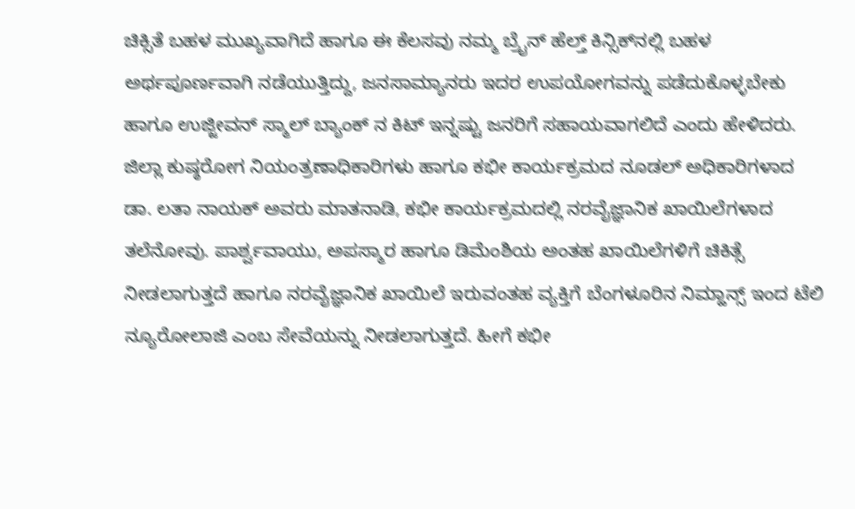ಚಿಕ್ಸಿತೆ ಬಹಳ ಮುಖ್ಯವಾಗಿದೆ ಹಾಗೂ ಈ ಕೆಲಸವು ನಮ್ಮ ಬ್ರೈನ್‌ ಹೆಲ್ತ್ ಕಿನ್ಸಿಕ್‌ನಲ್ಲಿ ಬಹಳ ಅರ್ಥಪೂರ್ಣವಾಗಿ ನಡೆಯುತ್ತಿದ್ದು, ಜನಸಾಮ್ಯಾನರು ಇದರ ಉಪಯೋಗವನ್ನು ಪಡೆದುಕೊಳ್ಳಬೇಕು ಹಾಗೂ ಉಜ್ಜೀವನ್ ಸ್ಮಾಲ್ ಬ್ಯಾಂಕ್ ನ ಕಿಟ್‌ ಇನ್ನಷ್ಟು ಜನರಿಗೆ ಸಹಾಯವಾಗಲಿದೆ ಎಂದು ಹೇಳಿದರು.
ಜಿಲ್ಲಾ ಕುಷ್ಠರೋಗ ನಿಯಂತ್ರಣಾಧಿಕಾರಿಗಳು ಹಾಗೂ ಕಭೀ ಕಾರ್ಯಕ್ರಮದ ನೂಡಲ್ ಅಧಿಕಾರಿಗಳಾದ ಡಾ. ಲತಾ ನಾಯಕ್ ಅವರು ಮಾತನಾಡಿ, ಕಭೀ ಕಾರ್ಯಕ್ರಮದಲ್ಲಿ ನರವೈಜ್ಞಾನಿಕ ಖಾಯಿಲೆಗಳಾದ ತಲೆನೋವು. ಪಾರ್ಶ್ವವಾಯು, ಅಪಸ್ಮಾರ ಹಾಗೂ ಡಿಮೆಂಶಿಯ ಅಂತಹ ಖಾಯಿಲೆಗಳಿಗೆ ಚಿಕಿತ್ಸೆ ನೀಡಲಾಗುತ್ತದೆ ಹಾಗೂ ನರವೈಜ್ಞಾನಿಕ ಖಾಯಿಲೆ ಇರುವಂತಹ ವ್ಯಕ್ತಿಗೆ ಬೆಂಗಳೂರಿನ ನಿಮ್ಹಾನ್ಸ್ ಇಂದ ಟೆಲಿ ನ್ಯೂರೋಲಾಜಿ ಎಂಬ ಸೇವೆಯನ್ನು ನೀಡಲಾಗುತ್ತದೆ. ಹೀಗೆ ಕಭೀ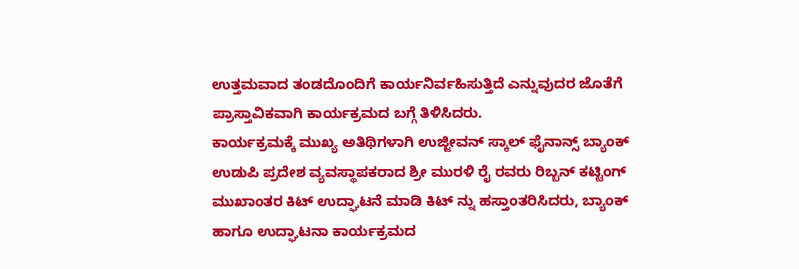ಉತ್ತಮವಾದ ತಂಡದೊಂದಿಗೆ ಕಾರ್ಯನಿರ್ವಹಿಸುತ್ತಿದೆ ಎನ್ನುವುದರ ಜೊತೆಗೆ ಪ್ರಾಸ್ತಾವಿಕವಾಗಿ ಕಾರ್ಯಕ್ರಮದ ಬಗ್ಗೆ ತಿಳಿಸಿದರು.
ಕಾರ್ಯಕ್ರಮಕ್ಕೆ ಮುಖ್ಯ ಅತಿಥಿಗಳಾಗಿ ಉಜ್ಜೀವನ್ ಸ್ಕಾಲ್ ಫೈನಾನ್ಸ್ ಬ್ಯಾಂಕ್ ಉಡುಪಿ ಪ್ರದೇಶ ವ್ಯವಸ್ಥಾಪಕರಾದ ಶ್ರೀ ಮುರಳಿ ರೈ ರವರು ರಿಬ್ಬನ್‌ ಕಟ್ಟಿಂಗ್‌ ಮುಖಾಂತರ ಕಿಟ್‌ ಉದ್ಘಾಟನೆ ಮಾಡಿ ಕಿಟ್‌ ನ್ನು ಹಸ್ತಾಂತರಿಸಿದರು, ಬ್ಯಾಂಕ್‌ ಹಾಗೂ ಉದ್ಘಾಟನಾ ಕಾರ್ಯಕ್ರಮದ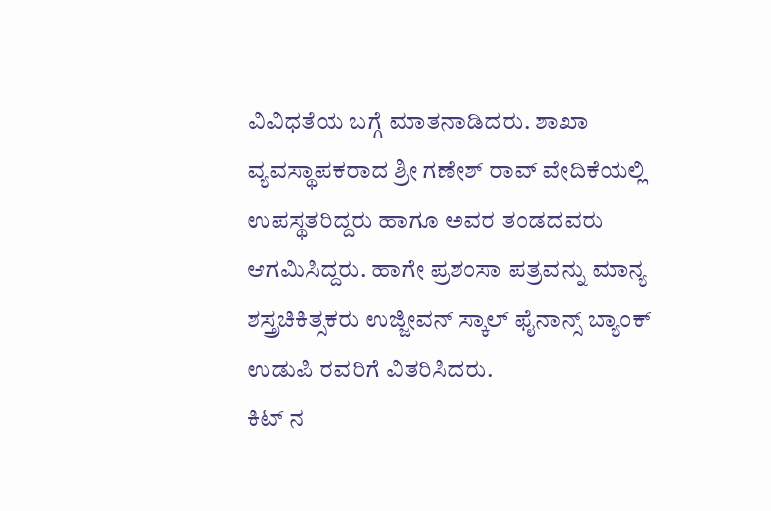ವಿವಿಧತೆಯ ಬಗ್ಗೆ ಮಾತನಾಡಿದರು. ಶಾಖಾ ವ್ಯವಸ್ಥಾಪಕರಾದ ಶ್ರೀ ಗಣೇಶ್‌ ರಾವ್‌ ವೇದಿಕೆಯಲ್ಲಿ ಉಪಸ್ಥತರಿದ್ದರು ಹಾಗೂ ಅವರ ತಂಡದವರು ಆಗಮಿಸಿದ್ದರು. ಹಾಗೇ ಪ್ರಶಂಸಾ ಪತ್ರವನ್ನು ಮಾನ್ಯ ಶಸ್ತ್ರಚಿಕಿತ್ಸಕರು ಉಜ್ಜೀವನ್ ಸ್ಕಾಲ್ ಫೈನಾನ್ಸ್ ಬ್ಯಾಂಕ್ ಉಡುಪಿ ರವರಿಗೆ ವಿತರಿಸಿದರು.
ಕಿಟ್‌ ನ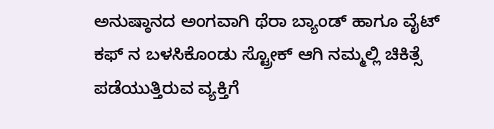ಅನುಷ್ಠಾನದ ಅಂಗವಾಗಿ ಥೆರಾ ಬ್ಯಾಂಡ್‌ ಹಾಗೂ ವೈಟ್‌ ಕಫ್‌ ನ ಬಳಸಿಕೊಂಡು ಸ್ಟ್ರೋಕ್‌ ಆಗಿ ನಮ್ಮಲ್ಲಿ ಚಿಕಿತ್ಸೆ ಪಡೆಯುತ್ತಿರುವ ವ್ಯಕ್ತಿಗೆ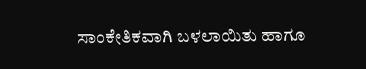ಸಾಂಕೇತಿಕವಾಗಿ ಬಳಲಾಯಿತು ಹಾಗೂ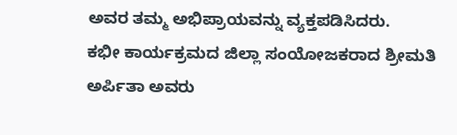ಅವರ ತಮ್ಮ ಅಭಿಪ್ರಾಯವನ್ನು ವ್ಯಕ್ತಪಡಿಸಿದರು.
ಕಭೀ ಕಾರ್ಯಕ್ರಮದ ಜಿಲ್ಲಾ ಸಂಯೋಜಕರಾದ ಶ್ರೀಮತಿ ಅರ್ಪಿತಾ ಅವರು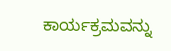ಕಾರ್ಯಕ್ರಮವನ್ನು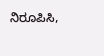ನಿರೂಪಿಸಿ,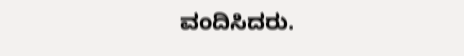ವಂದಿಸಿದರು.